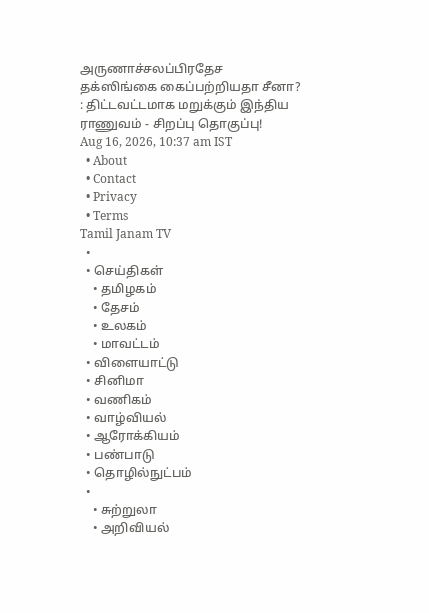அருணாச்சலப்பிரதேச தக்ஸிங்கை கைப்பற்றியதா சீனா? : திட்டவட்டமாக மறுக்கும் இந்திய ராணுவம் - சிறப்பு தொகுப்பு!
Aug 16, 2026, 10:37 am IST
  • About
  • Contact
  • Privacy
  • Terms
Tamil Janam TV
  •
  • செய்திகள்
    • தமிழகம்
    • தேசம்
    • உலகம்
    • மாவட்டம்
  • விளையாட்டு
  • சினிமா
  • வணிகம்
  • வாழ்வியல்
  • ஆரோக்கியம்
  • பண்பாடு
  • தொழில்நுட்பம்
  •
    • சுற்றுலா
    • அறிவியல்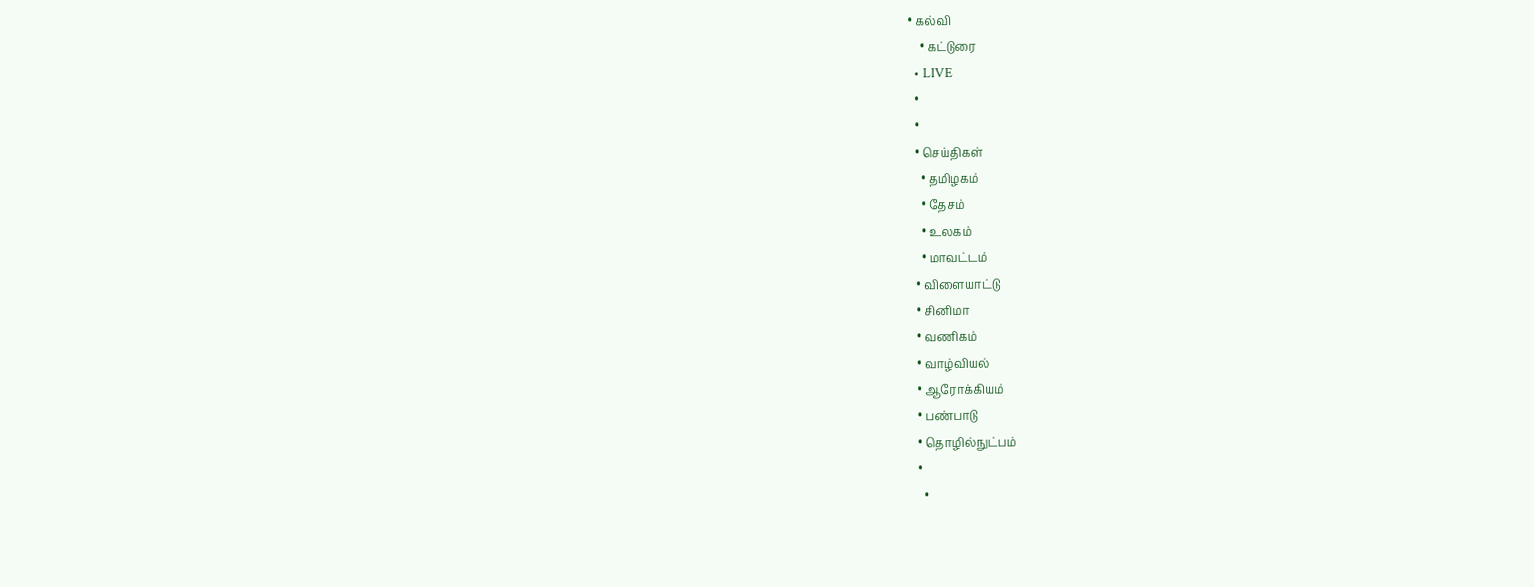• கல்வி
    • கட்டுரை
  • LIVE
  •
  •
  • செய்திகள்
    • தமிழகம்
    • தேசம்
    • உலகம்
    • மாவட்டம்
  • விளையாட்டு
  • சினிமா
  • வணிகம்
  • வாழ்வியல்
  • ஆரோக்கியம்
  • பண்பாடு
  • தொழில்நுட்பம்
  •
    •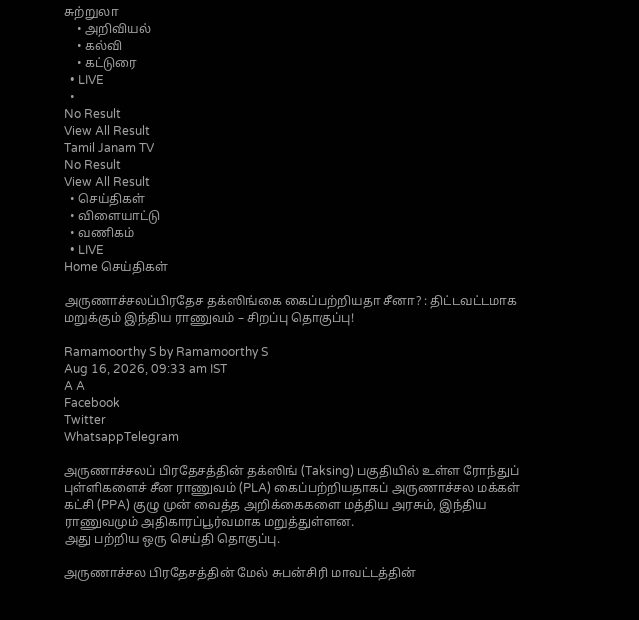சுற்றுலா
    • அறிவியல்
    • கல்வி
    • கட்டுரை
  • LIVE
  •
No Result
View All Result
Tamil Janam TV
No Result
View All Result
  • செய்திகள்
  • விளையாட்டு
  • வணிகம்
  • LIVE
Home செய்திகள்

அருணாச்சலப்பிரதேச தக்ஸிங்கை கைப்பற்றியதா சீனா? : திட்டவட்டமாக மறுக்கும் இந்திய ராணுவம் – சிறப்பு தொகுப்பு!

Ramamoorthy S by Ramamoorthy S
Aug 16, 2026, 09:33 am IST
A A
Facebook
Twitter
WhatsappTelegram

அருணாச்சலப் பிரதேசத்தின் தக்ஸிங் (Taksing) பகுதியில் உள்ள ரோந்துப் புள்ளிகளைச் சீன ராணுவம் (PLA) கைப்பற்றியதாகப் அருணாச்சல மக்கள் கட்சி (PPA) குழு முன் வைத்த அறிக்கைகளை மத்திய அரசும், இந்திய ராணுவமும் அதிகாரப்பூர்வமாக மறுத்துள்ளன.
அது பற்றிய ஒரு செய்தி தொகுப்பு.

அருணாச்சல பிரதேசத்தின் மேல் சுபன்சிரி மாவட்டத்தின்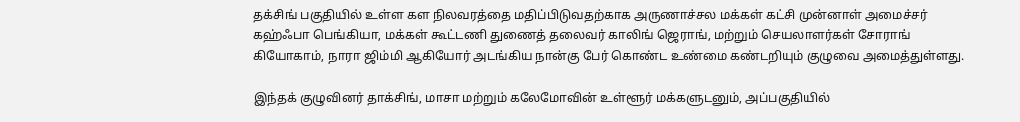தக்சிங் பகுதியில் உள்ள கள நிலவரத்தை மதிப்பிடுவதற்காக அருணாச்சல மக்கள் கட்சி முன்னாள் அமைச்சர் கஹ்ஃபா பெங்கியா, மக்கள் கூட்டணி துணைத் தலைவர் காலிங் ஜெராங், மற்றும் செயலாளர்கள் சோராங் கியோகாம், நாரா ஜிம்மி ஆகியோர் அடங்கிய நான்கு பேர் கொண்ட உண்மை கண்டறியும் குழுவை அமைத்துள்ளது.

இந்தக் குழுவினர் தாக்சிங், மாசா மற்றும் கலேமோவின் உள்ளூர் மக்களுடனும், அப்பகுதியில்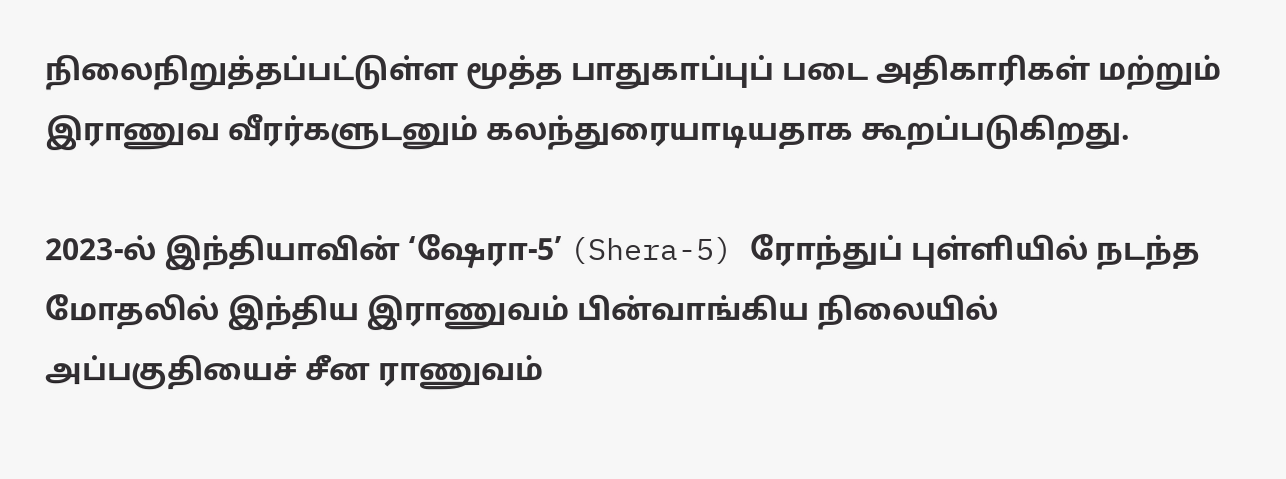நிலைநிறுத்தப்பட்டுள்ள மூத்த பாதுகாப்புப் படை அதிகாரிகள் மற்றும் இராணுவ வீரர்களுடனும் கலந்துரையாடியதாக கூறப்படுகிறது.

2023-ல் இந்தியாவின் ‘ஷேரா-5’ (Shera-5) ரோந்துப் புள்ளியில் நடந்த மோதலில் இந்திய இராணுவம் பின்வாங்கிய நிலையில் அப்பகுதியைச் சீன ராணுவம்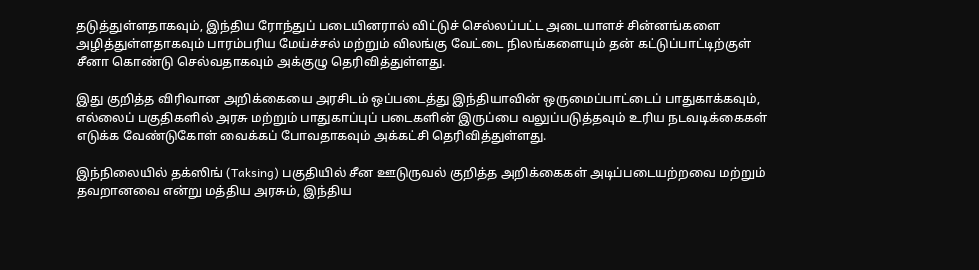தடுத்துள்ளதாகவும், இந்திய ரோந்துப் படையினரால் விட்டுச் செல்லப்பட்ட அடையாளச் சின்னங்களை அழித்துள்ளதாகவும் பாரம்பரிய மேய்ச்சல் மற்றும் விலங்கு வேட்டை நிலங்களையும் தன் கட்டுப்பாட்டிற்குள் சீனா கொண்டு செல்வதாகவும் அக்குழு தெரிவித்துள்ளது.

இது குறித்த விரிவான அறிக்கையை அரசிடம் ஒப்படைத்து இந்தியாவின் ஒருமைப்பாட்டைப் பாதுகாக்கவும், எல்லைப் பகுதிகளில் அரசு மற்றும் பாதுகாப்புப் படைகளின் இருப்பை வலுப்படுத்தவும் உரிய நடவடிக்கைகள் எடுக்க வேண்டுகோள் வைக்கப் போவதாகவும் அக்கட்சி தெரிவித்துள்ளது.

இந்நிலையில் தக்ஸிங் (Taksing) பகுதியில் சீன ஊடுருவல் குறித்த அறிக்கைகள் அடிப்படையற்றவை மற்றும் தவறானவை என்று மத்திய அரசும், இந்திய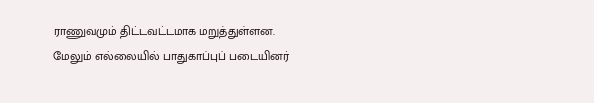ராணுவமும் திட்டவட்டமாக மறுத்துள்ளன. மேலும் எல்லையில் பாதுகாப்புப் படையினர்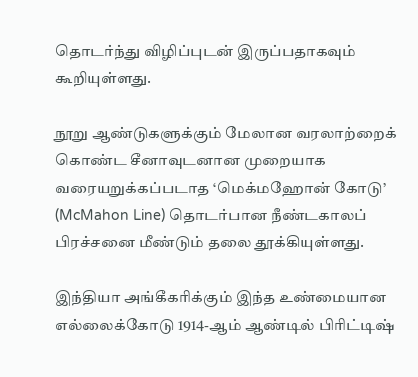தொடர்ந்து விழிப்புடன் இருப்பதாகவும் கூறியுள்ளது.

நூறு ஆண்டுகளுக்கும் மேலான வரலாற்றைக் கொண்ட சீனாவுடனான முறையாக வரையறுக்கப்படாத ‘மெக்மஹோன் கோடு’ (McMahon Line) தொடர்பான நீண்டகாலப் பிரச்சனை மீண்டும் தலை தூக்கியுள்ளது.

இந்தியா அங்கீகரிக்கும் இந்த உண்மையான எல்லைக்கோடு 1914-ஆம் ஆண்டில் பிரிட்டிஷ்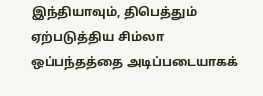இந்தியாவும், திபெத்தும் ஏற்படுத்திய சிம்லா ஒப்பந்தத்தை அடிப்படையாகக்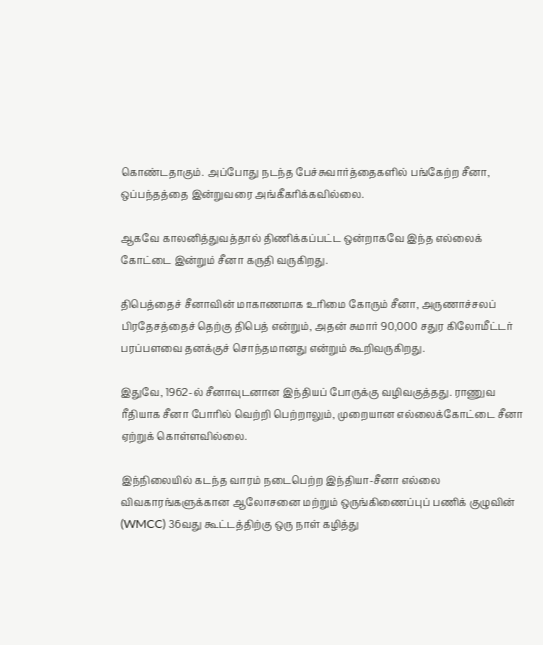கொண்டதாகும். அப்போது நடந்த பேச்சுவார்த்தைகளில் பங்கேற்ற சீனா, ஒப்பந்தத்தை இன்றுவரை அங்கீகரிக்கவில்லை.

ஆகவே காலனித்துவத்தால் திணிக்கப்பட்ட ஒன்றாகவே இந்த எல்லைக் கோட்டை இன்றும் சீனா கருதி வருகிறது.

திபெத்தைச் சீனாவின் மாகாணமாக உரிமை கோரும் சீனா, அருணாச்சலப் பிரதேசத்தைச் தெற்கு திபெத் என்றும், அதன் சுமார் 90,000 சதுர கிலோமீட்டர் பரப்பளவை தனக்குச் சொந்தமானது என்றும் கூறிவருகிறது.

இதுவே, 1962-ல் சீனாவுடனான இந்தியப் போருக்கு வழிவகுத்தது. ராணுவ ரீதியாக சீனா போரில் வெற்றி பெற்றாலும், முறையான எல்லைக்கோட்டை சீனா ஏற்றுக் கொள்ளவில்லை.

இந்நிலையில் கடந்த வாரம் நடைபெற்ற இந்தியா-சீனா எல்லை விவகாரங்களுக்கான ஆலோசனை மற்றும் ஒருங்கிணைப்புப் பணிக் குழுவின் (WMCC) 36வது கூட்டத்திற்கு ஒரு நாள் கழித்து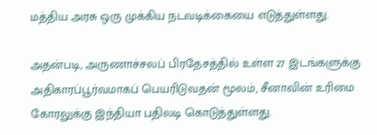மத்திய அரசு ஒரு முக்கிய நடவடிக்கையை எடுத்துள்ளது.

அதன்படி, அருணாச்சலப் பிரதேசத்தில் உள்ள 27 இடங்களுக்கு அதிகாரப்பூர்வமாகப் பெயரிடுவதன் மூலம், சீனாவின் உரிமை கோரலுக்கு இந்தியா பதிலடி கொடுத்துள்ளது.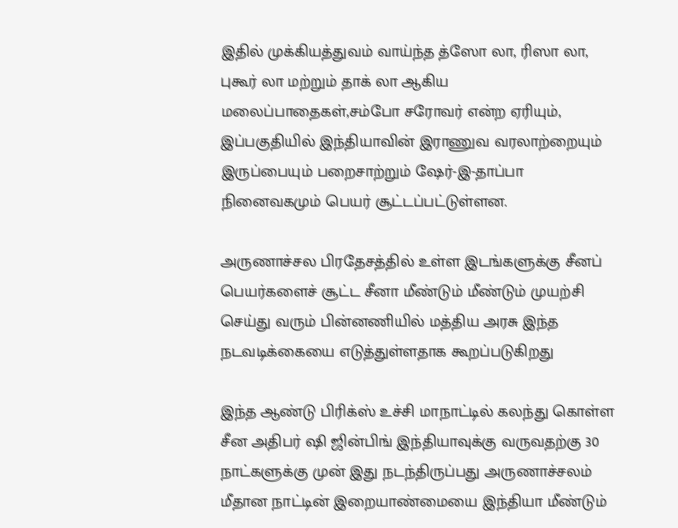இதில் முக்கியத்துவம் வாய்ந்த த்ஸோ லா, ரிஸா லா, புகூர் லா மற்றும் தாக் லா ஆகிய மலைப்பாதைகள்,சம்போ சரோவர் என்ற ஏரியும், இப்பகுதியில் இந்தியாவின் இராணுவ வரலாற்றையும் இருப்பையும் பறைசாற்றும் ஷேர்-இ-தாப்பா நினைவகமும் பெயர் சூட்டப்பட்டுள்ளன.

அருணாச்சல பிரதேசத்தில் உள்ள இடங்களுக்கு சீனப் பெயர்களைச் சூட்ட சீனா மீண்டும் மீண்டும் முயற்சி செய்து வரும் பின்னணியில் மத்திய அரசு இந்த நடவடிக்கையை எடுத்துள்ளதாக கூறப்படுகிறது

இந்த ஆண்டு பிரிக்ஸ் உச்சி மாநாட்டில் கலந்து கொள்ள சீன அதிபர் ஷி ஜின்பிங் இந்தியாவுக்கு வருவதற்கு 30 நாட்களுக்கு முன் இது நடந்திருப்பது அருணாச்சலம் மீதான நாட்டின் இறையாண்மையை இந்தியா மீண்டும்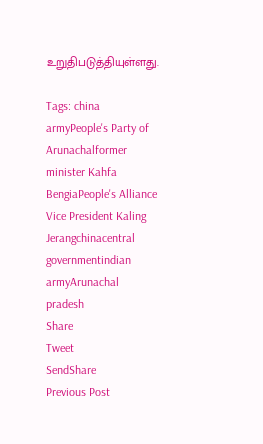உறுதிபடுத்தியுள்ளது.

Tags: china armyPeople's Party of Arunachalformer minister Kahfa BengiaPeople's Alliance Vice President Kaling Jerangchinacentral governmentindian armyArunachal pradesh
Share
Tweet
SendShare
Previous Post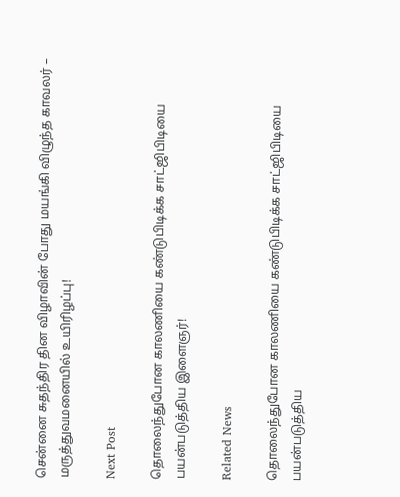சென்னை சுதந்திர தின விழாவின் போது மயங்கி விழுந்த காவலர் – மருத்துவமனையில் உயிரிழப்பு!

Next Post

தொலைந்துபோன காலணியை கண்டுபிடிக்க சாட்ஜிபிடியை பயன்படுத்திய இளைஞர்!

Related News

தொலைந்துபோன காலணியை கண்டுபிடிக்க சாட்ஜிபிடியை பயன்படுத்திய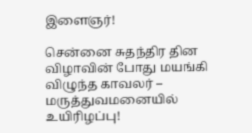இளைஞர்!

சென்னை சுதந்திர தின விழாவின் போது மயங்கி விழுந்த காவலர் – மருத்துவமனையில் உயிரிழப்பு!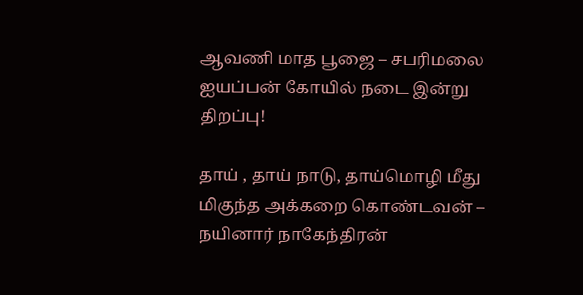ஆவணி மாத பூஜை – சபரிமலை ஐயப்பன் கோயில் நடை இன்று திறப்பு!

தாய் , தாய் நாடு, தாய்மொழி மீது மிகுந்த அக்கறை கொண்டவன் – நயினார் நாகேந்திரன்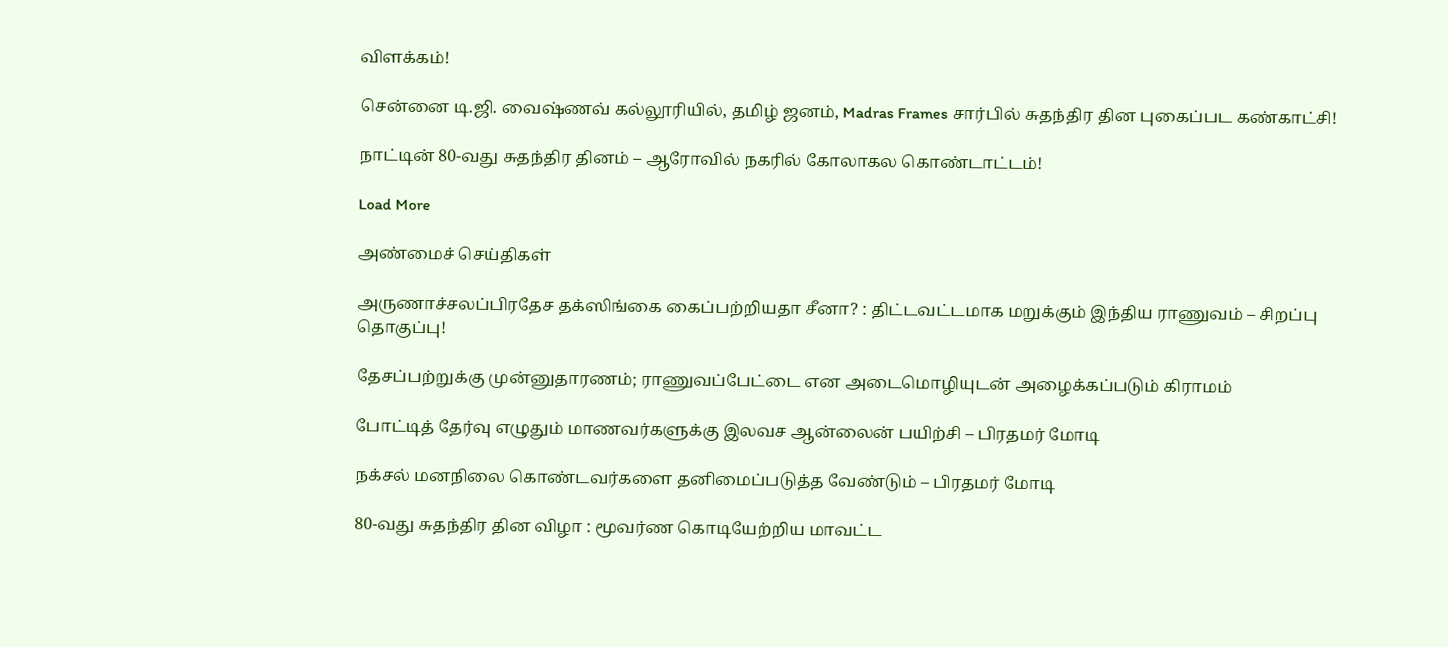விளக்கம்!

சென்னை டி.ஜி. வைஷ்ணவ் கல்லூரியில், தமிழ் ஜனம், Madras Frames சார்பில் சுதந்திர தின புகைப்பட கண்காட்சி!

நாட்டின் 80-வது சுதந்திர தினம் – ஆரோவில் நகரில் கோலாகல கொண்டாட்டம்!

Load More

அண்மைச் செய்திகள்

அருணாச்சலப்பிரதேச தக்ஸிங்கை கைப்பற்றியதா சீனா? : திட்டவட்டமாக மறுக்கும் இந்திய ராணுவம் – சிறப்பு தொகுப்பு!

தேசப்பற்றுக்கு முன்னுதாரணம்; ராணுவப்பேட்டை என அடைமொழியுடன் அழைக்கப்படும் கிராமம்

போட்டித் தேர்வு எழுதும் மாணவர்களுக்கு இலவச ஆன்லைன் பயிற்சி – பிரதமர் மோடி

நக்சல் மனநிலை கொண்டவர்களை தனிமைப்படுத்த வேண்டும் – பிரதமர் மோடி

80-வது சுதந்திர தின விழா : மூவர்ண கொடியேற்றிய மாவட்ட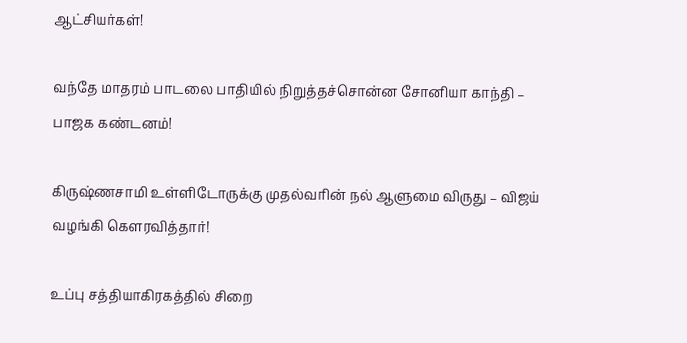ஆட்சியர்கள்!

வந்தே மாதரம் பாடலை பாதியில் நிறுத்தச்சொன்ன சோனியா காந்தி – பாஜக கண்டனம்!

கிருஷ்ணசாமி உள்ளிடோருக்கு முதல்வரின் நல் ஆளுமை விருது – விஜய் வழங்கி கௌரவித்தார்!

உப்பு சத்தியாகிரகத்தில் சிறை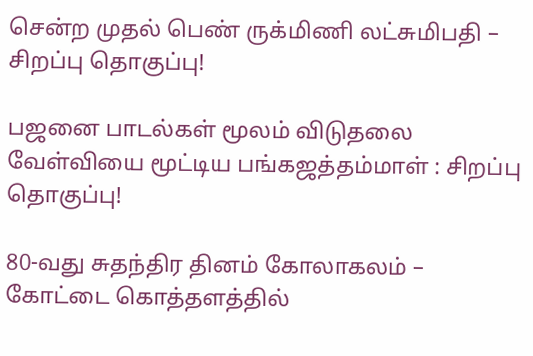சென்ற முதல் பெண் ருக்மிணி லட்சுமிபதி – சிறப்பு தொகுப்பு!

பஜனை பாடல்கள் மூலம் விடுதலை வேள்வியை மூட்டிய பங்கஜத்தம்மாள் : சிறப்பு தொகுப்பு!

80-வது சுதந்திர தினம் கோலாகலம் – கோட்டை கொத்தளத்தில்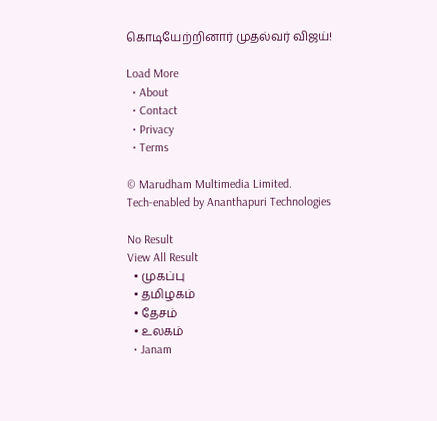கொடியேற்றினார் முதல்வர் விஜய்!

Load More
  • About
  • Contact
  • Privacy
  • Terms

© Marudham Multimedia Limited.
Tech-enabled by Ananthapuri Technologies

No Result
View All Result
  • முகப்பு
  • தமிழகம்
  • தேசம்
  • உலகம்
  • Janam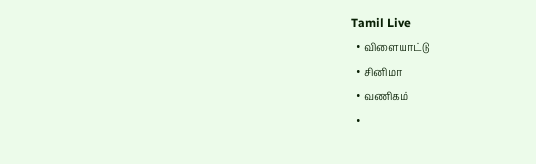Tamil Live
  • விளையாட்டு
  • சினிமா
  • வணிகம்
  •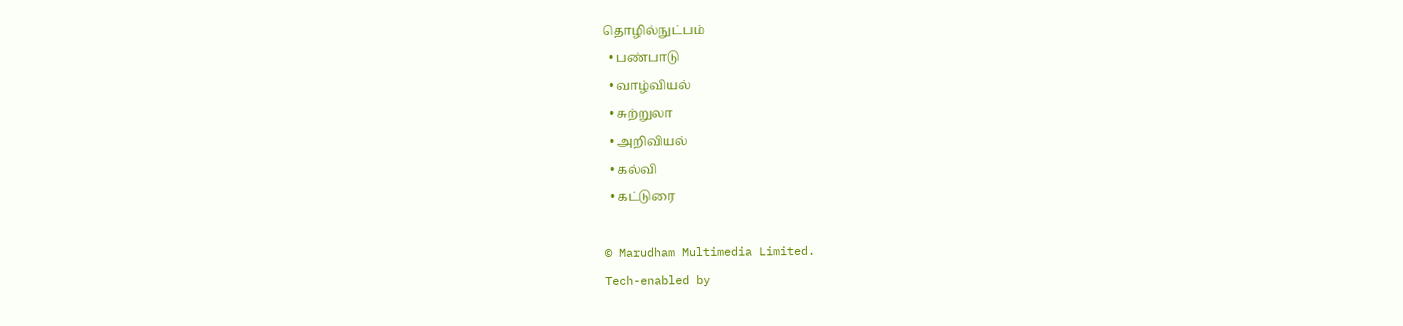தொழில்நுட்பம்
  • பண்பாடு
  • வாழ்வியல்
  • சுற்றுலா
  • அறிவியல்
  • கல்வி
  • கட்டுரை

© Marudham Multimedia Limited.
Tech-enabled by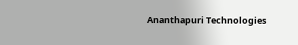Ananthapuri Technologies